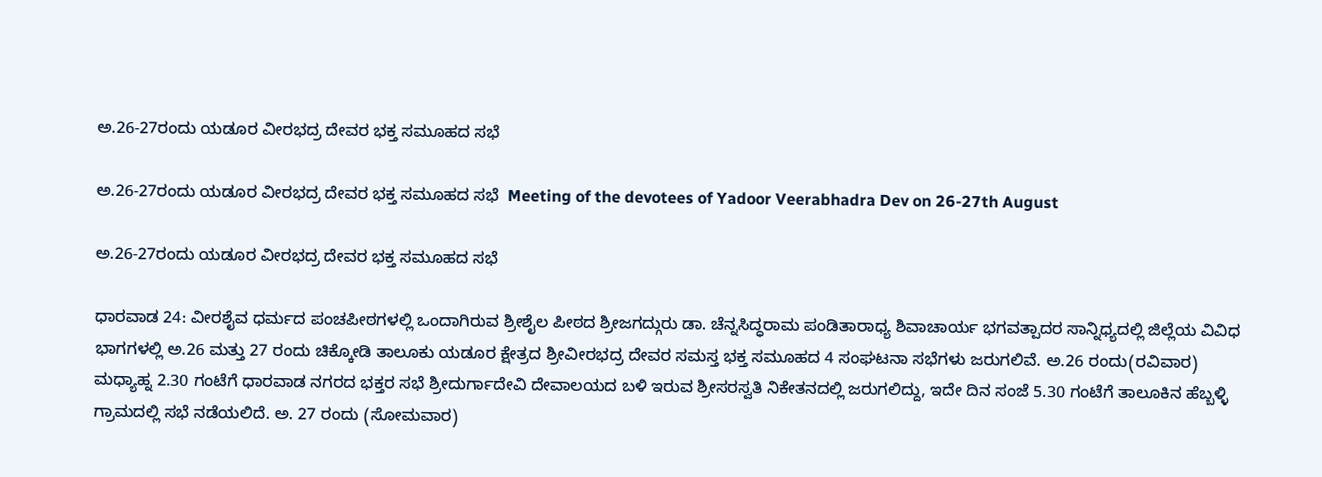ಅ.26-27ರಂದು ಯಡೂರ ವೀರಭದ್ರ ದೇವರ ಭಕ್ತ ಸಮೂಹದ ಸಭೆ

ಅ.26-27ರಂದು ಯಡೂರ ವೀರಭದ್ರ ದೇವರ ಭಕ್ತ ಸಮೂಹದ ಸಭೆ  Meeting of the devotees of Yadoor Veerabhadra Dev on 26-27th August

ಅ.26-27ರಂದು ಯಡೂರ ವೀರಭದ್ರ ದೇವರ ಭಕ್ತ ಸಮೂಹದ ಸಭೆ

ಧಾರವಾಡ 24: ವೀರಶೈವ ಧರ್ಮದ ಪಂಚಪೀಠಗಳಲ್ಲಿ ಒಂದಾಗಿರುವ ಶ್ರೀಶೈಲ ಪೀಠದ ಶ್ರೀಜಗದ್ಗುರು ಡಾ. ಚೆನ್ನಸಿದ್ಧರಾಮ ಪಂಡಿತಾರಾಧ್ಯ ಶಿವಾಚಾರ್ಯ ಭಗವತ್ಪಾದರ ಸಾನ್ನಿಧ್ಯದಲ್ಲಿ ಜಿಲ್ಲೆಯ ವಿವಿಧ ಭಾಗಗಳಲ್ಲಿ ಅ.26 ಮತ್ತು 27 ರಂದು ಚಿಕ್ಕೋಡಿ ತಾಲೂಕು ಯಡೂರ ಕ್ಷೇತ್ರದ ಶ್ರೀವೀರಭದ್ರ ದೇವರ ಸಮಸ್ತ ಭಕ್ತ ಸಮೂಹದ 4 ಸಂಘಟನಾ ಸಭೆಗಳು ಜರುಗಲಿವೆ. ಅ.26 ರಂದು(ರವಿವಾರ) ಮಧ್ಯಾಹ್ನ 2.30 ಗಂಟೆಗೆ ಧಾರವಾಡ ನಗರದ ಭಕ್ತರ ಸಭೆ ಶ್ರೀದುರ್ಗಾದೇವಿ ದೇವಾಲಯದ ಬಳಿ ಇರುವ ಶ್ರೀಸರಸ್ವತಿ ನಿಕೇತನದಲ್ಲಿ ಜರುಗಲಿದ್ದು, ಇದೇ ದಿನ ಸಂಜೆ 5.30 ಗಂಟೆಗೆ ತಾಲೂಕಿನ ಹೆಬ್ಬಳ್ಳಿ ಗ್ರಾಮದಲ್ಲಿ ಸಭೆ ನಡೆಯಲಿದೆ. ಅ. 27 ರಂದು (ಸೋಮವಾರ)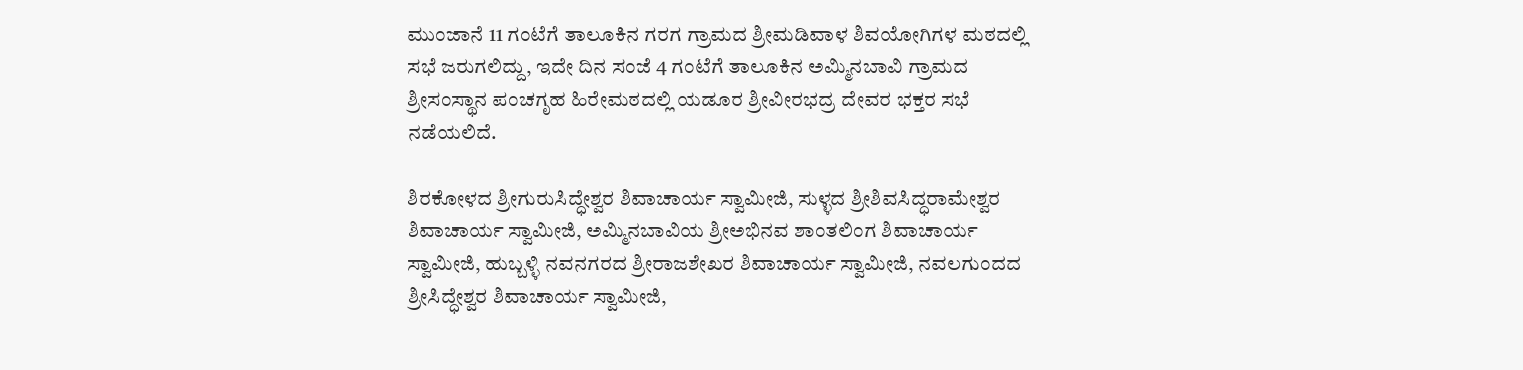ಮುಂಜಾನೆ 11 ಗಂಟೆಗೆ ತಾಲೂಕಿನ ಗರಗ ಗ್ರಾಮದ ಶ್ರೀಮಡಿವಾಳ ಶಿವಯೋಗಿಗಳ ಮಠದಲ್ಲಿ ಸಭೆ ಜರುಗಲಿದ್ದು, ಇದೇ ದಿನ ಸಂಜೆ 4 ಗಂಟೆಗೆ ತಾಲೂಕಿನ ಅಮ್ಮಿನಬಾವಿ ಗ್ರಾಮದ ಶ್ರೀಸಂಸ್ಥಾನ ಪಂಚಗೃಹ ಹಿರೇಮಠದಲ್ಲಿ ಯಡೂರ ಶ್ರೀವೀರಭದ್ರ ದೇವರ ಭಕ್ತರ ಸಭೆ ನಡೆಯಲಿದೆ.

ಶಿರಕೋಳದ ಶ್ರೀಗುರುಸಿದ್ಧೇಶ್ವರ ಶಿವಾಚಾರ್ಯ ಸ್ವಾಮೀಜಿ, ಸುಳ್ಳದ ಶ್ರೀಶಿವಸಿದ್ಧರಾಮೇಶ್ವರ ಶಿವಾಚಾರ್ಯ ಸ್ವಾಮೀಜಿ, ಅಮ್ಮಿನಬಾವಿಯ ಶ್ರೀಅಭಿನವ ಶಾಂತಲಿಂಗ ಶಿವಾಚಾರ್ಯ ಸ್ವಾಮೀಜಿ, ಹುಬ್ಬಳ್ಳಿ ನವನಗರದ ಶ್ರೀರಾಜಶೇಖರ ಶಿವಾಚಾರ್ಯ ಸ್ವಾಮೀಜಿ, ನವಲಗುಂದದ ಶ್ರೀಸಿದ್ಧೇಶ್ವರ ಶಿವಾಚಾರ್ಯ ಸ್ವಾಮೀಜಿ,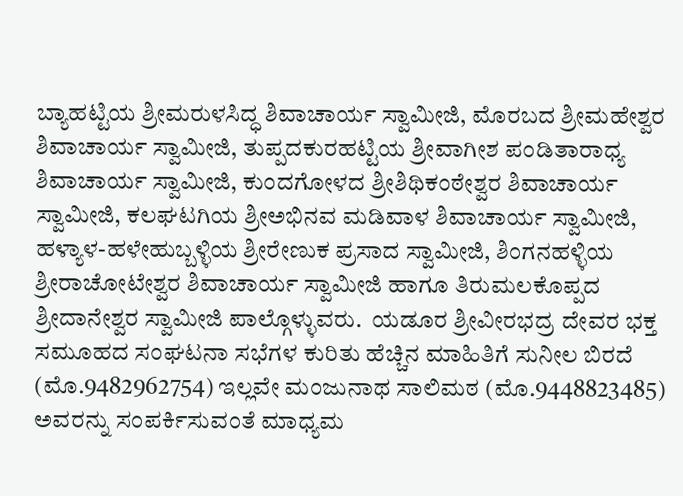ಬ್ಯಾಹಟ್ಟಿಯ ಶ್ರೀಮರುಳಸಿದ್ಧ ಶಿವಾಚಾರ್ಯ ಸ್ವಾಮೀಜಿ, ಮೊರಬದ ಶ್ರೀಮಹೇಶ್ವರ ಶಿವಾಚಾರ್ಯ ಸ್ವಾಮೀಜಿ, ತುಪ್ಪದಕುರಹಟ್ಟಿಯ ಶ್ರೀವಾಗೀಶ ಪಂಡಿತಾರಾಧ್ಯ ಶಿವಾಚಾರ್ಯ ಸ್ವಾಮೀಜಿ, ಕುಂದಗೋಳದ ಶ್ರೀಶಿಥಿಕಂಠೇಶ್ವರ ಶಿವಾಚಾರ್ಯ ಸ್ವಾಮೀಜಿ, ಕಲಘಟಗಿಯ ಶ್ರೀಅಭಿನವ ಮಡಿವಾಳ ಶಿವಾಚಾರ್ಯ ಸ್ವಾಮೀಜಿ, ಹಳ್ಯಾಳ-ಹಳೇಹುಬ್ಬಳ್ಳಿಯ ಶ್ರೀರೇಣುಕ ಪ್ರಸಾದ ಸ್ವಾಮೀಜಿ, ಶಿಂಗನಹಳ್ಳಿಯ ಶ್ರೀರಾಚೋಟೇಶ್ವರ ಶಿವಾಚಾರ್ಯ ಸ್ವಾಮೀಜಿ ಹಾಗೂ ತಿರುಮಲಕೊಪ್ಪದ ಶ್ರೀದಾನೇಶ್ವರ ಸ್ವಾಮೀಜಿ ಪಾಲ್ಗೊಳ್ಳುವರು.  ಯಡೂರ ಶ್ರೀವೀರಭದ್ರ ದೇವರ ಭಕ್ತ ಸಮೂಹದ ಸಂಘಟನಾ ಸಭೆಗಳ ಕುರಿತು ಹೆಚ್ಚಿನ ಮಾಹಿತಿಗೆ ಸುನೀಲ ಬಿರದೆ (ಮೊ.9482962754) ಇಲ್ಲವೇ ಮಂಜುನಾಥ ಸಾಲಿಮಠ (ಮೊ.9448823485) ಅವರನ್ನು ಸಂಪರ್ಕಿಸುವಂತೆ ಮಾಧ್ಯಮ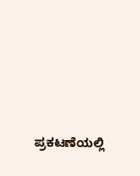ಪ್ರಕಟಣೆಯಲ್ಲಿ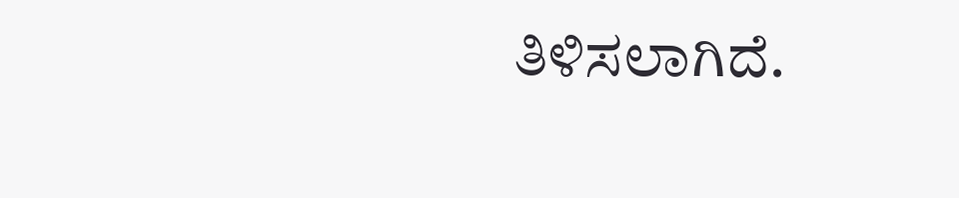ತಿಳಿಸಲಾಗಿದೆ.